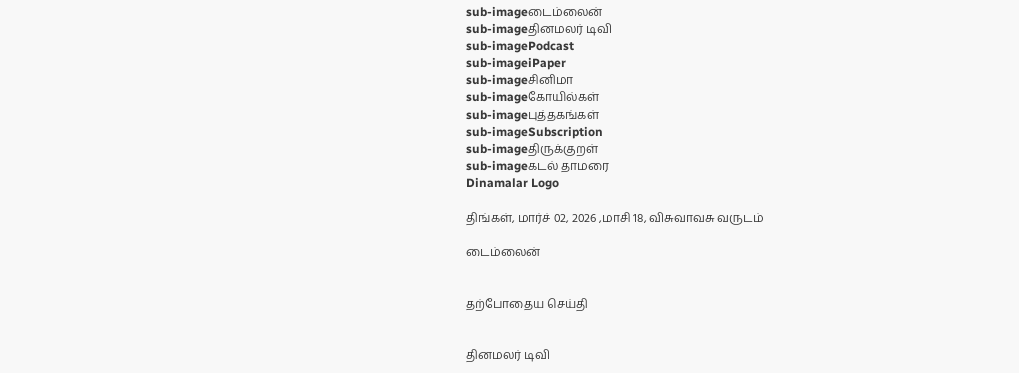sub-imageடைம்லைன்
sub-imageதினமலர் டிவி
sub-imagePodcast
sub-imageiPaper
sub-imageசினிமா
sub-imageகோயில்கள்
sub-imageபுத்தகங்கள்
sub-imageSubscription
sub-imageதிருக்குறள்
sub-imageகடல் தாமரை
Dinamalar Logo

திங்கள், மார்ச் 02, 2026 ,மாசி 18, விசுவாவசு வருடம்

டைம்லைன்


தற்போதைய செய்தி


தினமலர் டிவி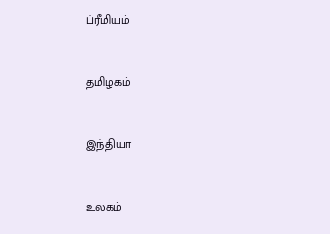ப்ரீமியம்


தமிழகம்


இந்தியா


உலகம்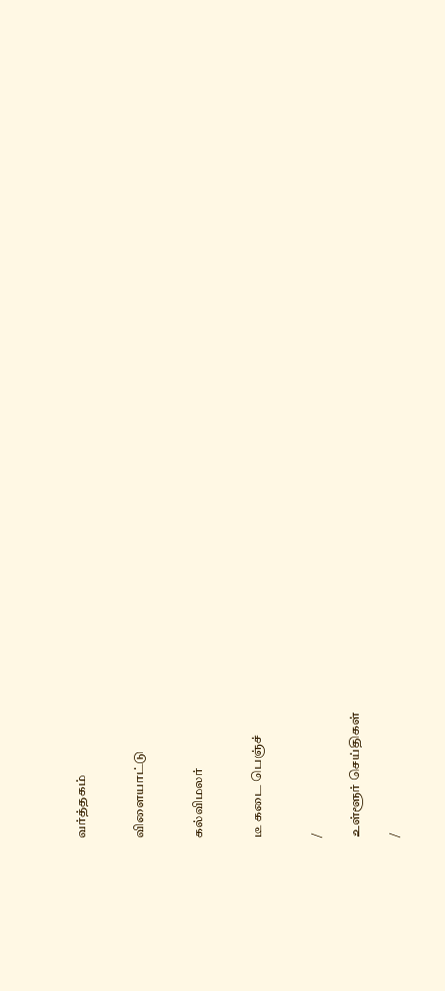வர்த்தகம்


விளையாட்டு


கல்விமலர்


டீ கடை பெஞ்ச்


/

உள்ளூர் செய்திகள்

/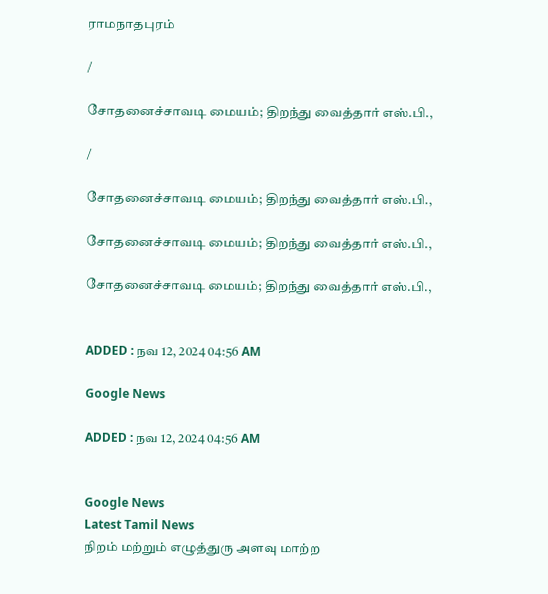ராமநாதபுரம்

/

சோதனைச்சாவடி மையம்; திறந்து வைத்தார் எஸ்.பி.,

/

சோதனைச்சாவடி மையம்; திறந்து வைத்தார் எஸ்.பி.,

சோதனைச்சாவடி மையம்; திறந்து வைத்தார் எஸ்.பி.,

சோதனைச்சாவடி மையம்; திறந்து வைத்தார் எஸ்.பி.,


ADDED : நவ 12, 2024 04:56 AM

Google News

ADDED : நவ 12, 2024 04:56 AM


Google News
Latest Tamil News
நிறம் மற்றும் எழுத்துரு அளவு மாற்ற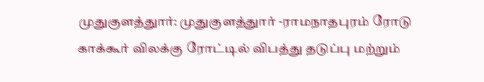முதுகுளத்துார்: முதுகுளத்துார் -ராமநாதபுரம் ரோடு காக்கூர் விலக்கு ரோட்டில் விபத்து தடுப்பு மற்றும்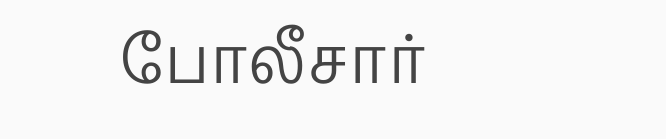போலீசார்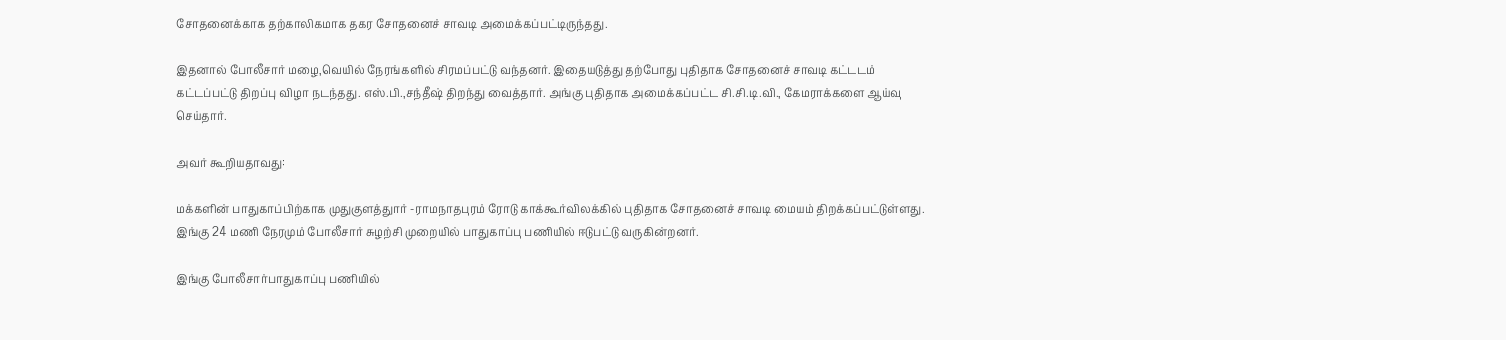சோதனைக்காக தற்காலிகமாக தகர சோதனைச் சாவடி அமைக்கப்பட்டிருந்தது.

இதனால் போலீசார் மழை,வெயில் நேரங்களில் சிரமப்பட்டு வந்தனர். இதையடுத்து தற்போது புதிதாக சோதனைச் சாவடி கட்டடம் கட்டப்பட்டு திறப்பு விழா நடந்தது. எஸ்.பி.,சந்தீஷ் திறந்து வைத்தார். அங்கு புதிதாக அமைக்கப்பட்ட சி.சி.டி.வி., கேமராக்களை ஆய்வு செய்தார்.

அவர் கூறியதாவது:

மக்களின் பாதுகாப்பிற்காக முதுகுளத்துார் -ராமநாதபுரம் ரோடு காக்கூர்விலக்கில் புதிதாக சோதனைச் சாவடி மையம் திறக்கப்பட்டுள்ளது. இங்கு 24 மணி நேரமும் போலீசார் சுழற்சி முறையில் பாதுகாப்பு பணியில் ஈடுபட்டு வருகின்றனர்.

இங்கு போலீசார்பாதுகாப்பு பணியில்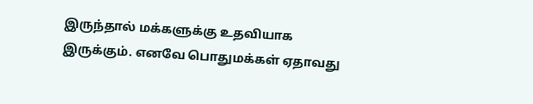இருந்தால் மக்களுக்கு உதவியாக இருக்கும். எனவே பொதுமக்கள் ஏதாவது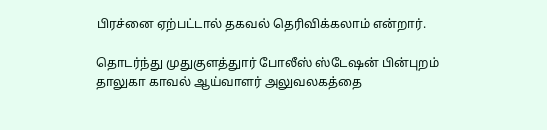பிரச்னை ஏற்பட்டால் தகவல் தெரிவிக்கலாம் என்றார்.

தொடர்ந்து முதுகுளத்துார் போலீஸ் ஸ்டேஷன் பின்புறம் தாலுகா காவல் ஆய்வாளர் அலுவலகத்தை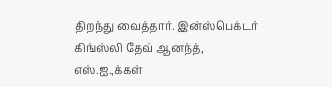திறந்து வைத்தார். இன்ஸ்பெக்டர் கிங்ஸ்லி தேவ் ஆனந்த், எஸ்.ஐ.,க்கள்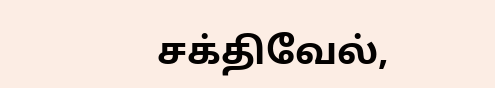சக்திவேல்,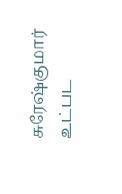சுரேஷ்குமார் உட்பட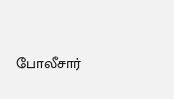போலீசார்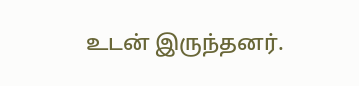உடன் இருந்தனர்.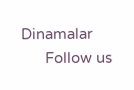Dinamalar
      Follow us